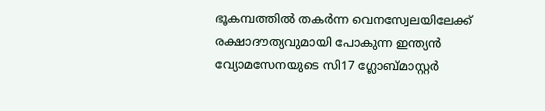ഭൂകമ്പത്തിൽ തകർന്ന വെനസ്വേലയിലേക്ക് രക്ഷാദൗത്യവുമായി പോകുന്ന ഇന്ത്യൻ വ്യോമസേനയുടെ സി17 ഗ്ലോബ്മാസ്റ്റർ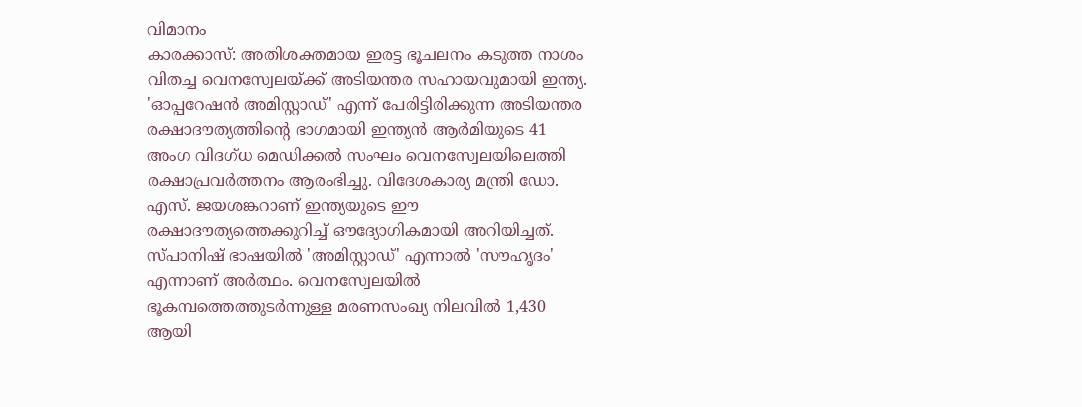വിമാനം
കാരക്കാസ്: അതിശക്തമായ ഇരട്ട ഭൂചലനം കടുത്ത നാശം വിതച്ച വെനസ്വേലയ്ക്ക് അടിയന്തര സഹായവുമായി ഇന്ത്യ. 'ഓപ്പറേഷൻ അമിസ്റ്റാഡ്' എന്ന് പേരിട്ടിരിക്കുന്ന അടിയന്തര രക്ഷാദൗത്യത്തിന്റെ ഭാഗമായി ഇന്ത്യൻ ആർമിയുടെ 41 അംഗ വിദഗ്ധ മെഡിക്കൽ സംഘം വെനസ്വേലയിലെത്തി രക്ഷാപ്രവർത്തനം ആരംഭിച്ചു. വിദേശകാര്യ മന്ത്രി ഡോ. എസ്. ജയശങ്കറാണ് ഇന്ത്യയുടെ ഈ രക്ഷാദൗത്യത്തെക്കുറിച്ച് ഔദ്യോഗികമായി അറിയിച്ചത്. സ്പാനിഷ് ഭാഷയിൽ 'അമിസ്റ്റാഡ്' എന്നാൽ 'സൗഹൃദം' എന്നാണ് അർത്ഥം. വെനസ്വേലയിൽ ഭൂകമ്പത്തെത്തുടർന്നുള്ള മരണസംഖ്യ നിലവിൽ 1,430 ആയി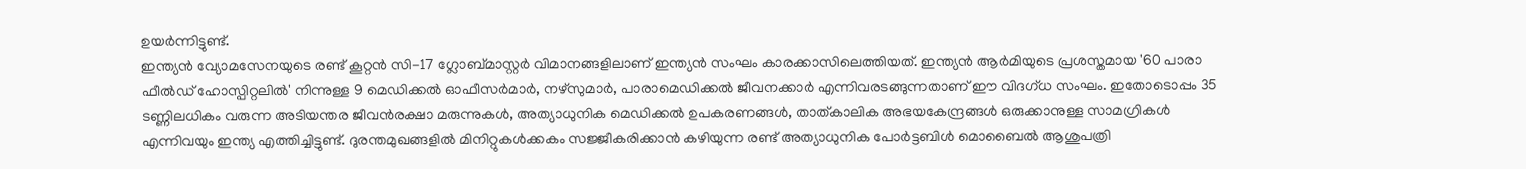ഉയർന്നിട്ടുണ്ട്.
ഇന്ത്യൻ വ്യോമസേനയുടെ രണ്ട് കൂറ്റൻ സി-17 ഗ്ലോബ്മാസ്റ്റർ വിമാനങ്ങളിലാണ് ഇന്ത്യൻ സംഘം കാരക്കാസിലെത്തിയത്. ഇന്ത്യൻ ആർമിയുടെ പ്രശസ്തമായ '60 പാരാ ഫീൽഡ് ഹോസ്പിറ്റലിൽ' നിന്നുള്ള 9 മെഡിക്കൽ ഓഫീസർമാർ, നഴ്സുമാർ, പാരാമെഡിക്കൽ ജീവനക്കാർ എന്നിവരടങ്ങുന്നതാണ് ഈ വിദഗ്ധ സംഘം. ഇതോടൊപ്പം 35 ടണ്ണിലധികം വരുന്ന അടിയന്തര ജീവൻരക്ഷാ മരുന്നുകൾ, അത്യാധുനിക മെഡിക്കൽ ഉപകരണങ്ങൾ, താത്കാലിക അഭയകേന്ദ്രങ്ങൾ ഒരുക്കാനുള്ള സാമഗ്രികൾ എന്നിവയും ഇന്ത്യ എത്തിച്ചിട്ടുണ്ട്. ദുരന്തമുഖങ്ങളിൽ മിനിറ്റുകൾക്കകം സജ്ജീകരിക്കാൻ കഴിയുന്ന രണ്ട് അത്യാധുനിക പോർട്ടബിൾ മൊബൈൽ ആശുപത്രി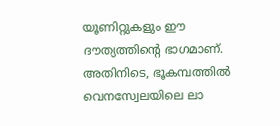യൂണിറ്റുകളും ഈ ദൗത്യത്തിന്റെ ഭാഗമാണ്.
അതിനിടെ, ഭൂകമ്പത്തിൽ വെനസ്വേലയിലെ ലാ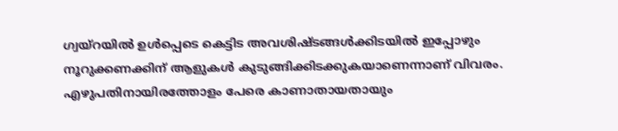ഗ്വയ്റയിൽ ഉൾപ്പെടെ കെട്ടിട അവശിഷ്ടങ്ങൾക്കിടയിൽ ഇപ്പോഴും നൂറുക്കണക്കിന് ആളുകൾ കുടുങ്ങിക്കിടക്കുകയാണെന്നാണ് വിവരം. എഴുപതിനായിരത്തോളം പേരെ കാണാതായതായും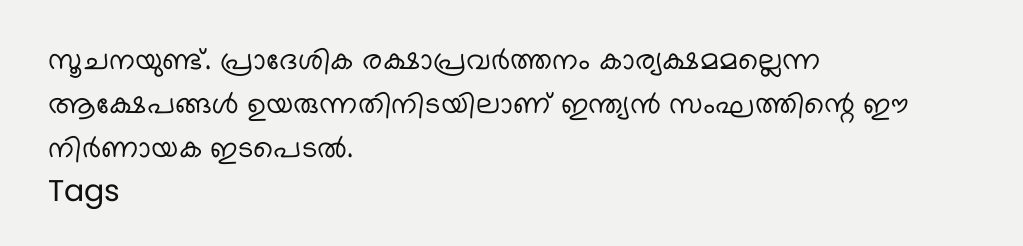സൂചനയുണ്ട്. പ്രാദേശിക രക്ഷാപ്രവർത്തനം കാര്യക്ഷമമല്ലെന്ന ആക്ഷേപങ്ങൾ ഉയരുന്നതിനിടയിലാണ് ഇന്ത്യൻ സംഘത്തിന്റെ ഈ നിർണായക ഇടപെടൽ.
Tags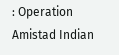: Operation Amistad Indian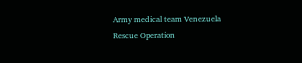Army medical team Venezuela Rescue Operation